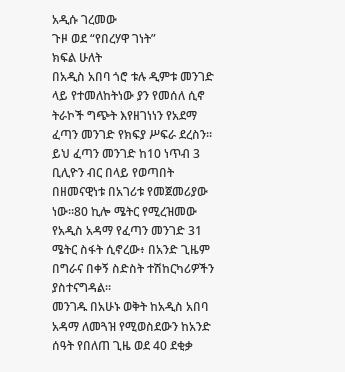አዲሱ ገረመው
ጉዞ ወደ “የበረሃዋ ገነት”
ክፍል ሁለት
በአዲስ አበባ ጎሮ ቱሉ ዲምቱ መንገድ ላይ የተመለከትነው ያን የመሰለ ሲኖ ትራኮች ግጭት እየዘገነነን የአደማ ፈጣን መንገድ የክፍያ ሥፍራ ደረስን። ይህ ፈጣን መንገድ ከ10 ነጥብ 3 ቢሊዮን ብር በላይ የወጣበት በዘመናዊነቱ በአገሪቱ የመጀመሪያው ነው።80 ኪሎ ሜትር የሚረዝመው የአዲስ አዳማ የፈጣን መንገድ 31 ሜትር ስፋት ሲኖረው፥ በአንድ ጊዜም በግራና በቀኝ ስድስት ተሽከርካሪዎችን ያስተናግዳል።
መንገዱ በአሁኑ ወቅት ከአዲስ አበባ አዳማ ለመጓዝ የሚወስደውን ከአንድ ሰዓት የበለጠ ጊዜ ወደ 40 ደቂቃ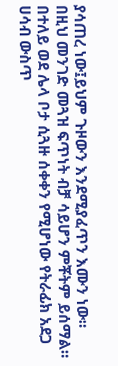ያሳጠረ ነው፤ይህም ጉዞውን እንደሚያፈጥን እሙን ነው። በዚህ መንገድ መጓዝ ፍጥነት ብቻ ሳይሆን ምቾትም ይሰማል። በተለይ ወደ ሌላ ቦታ ሲጓዙ ሰቀቀን የሚሆነው የትራፊክ አደጋ ሀሳብ ውስጥ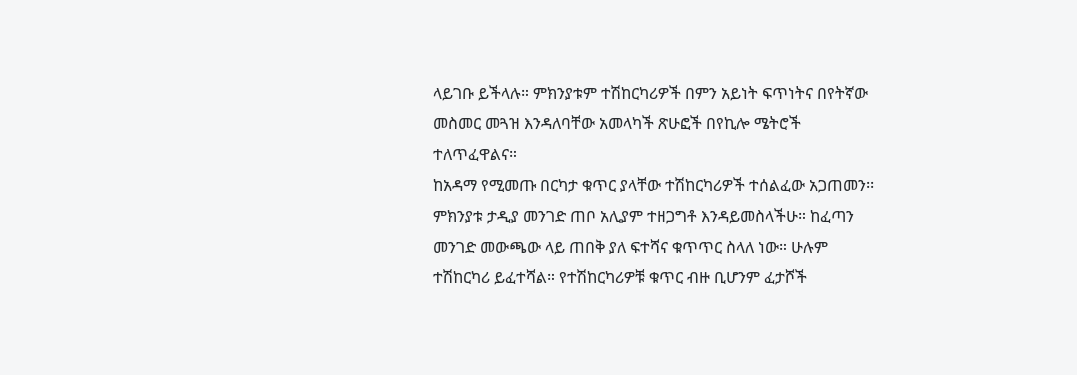ላይገቡ ይችላሉ። ምክንያቱም ተሽከርካሪዎች በምን አይነት ፍጥነትና በየትኛው መስመር መጓዝ እንዳለባቸው አመላካች ጽሁፎች በየኪሎ ሜትሮች ተለጥፈዋልና።
ከአዳማ የሚመጡ በርካታ ቁጥር ያላቸው ተሽከርካሪዎች ተሰልፈው አጋጠመን፡፡ምክንያቱ ታዲያ መንገድ ጠቦ አሊያም ተዘጋግቶ እንዳይመስላችሁ። ከፈጣን መንገድ መውጫው ላይ ጠበቅ ያለ ፍተሻና ቁጥጥር ስላለ ነው። ሁሉም ተሽከርካሪ ይፈተሻል። የተሽከርካሪዎቹ ቁጥር ብዙ ቢሆንም ፈታሾች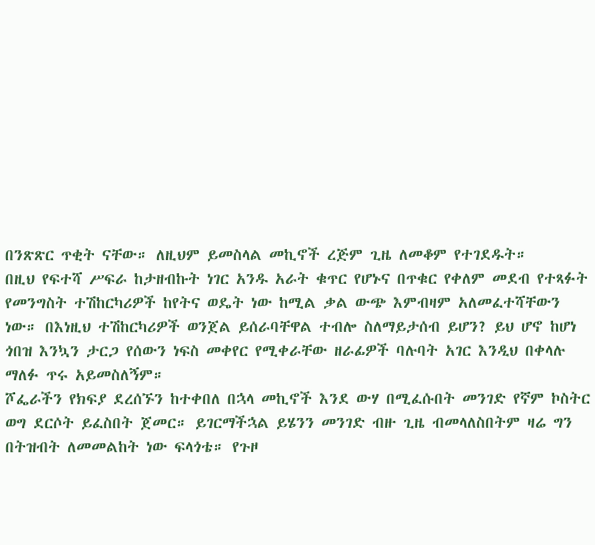በንጽጽር ጥቂት ናቸው። ለዚህም ይመስላል መኪኖች ረጅም ጊዜ ለመቆም የተገደዱት።
በዚህ የፍተሻ ሥፍራ ከታዘብኩት ነገር አንዱ አራት ቁጥር የሆኑና በጥቁር የቀለም መደብ የተጻፉት የመንግስት ተሽከርካሪዎች ከየትና ወዴት ነው ከሚል ቃል ውጭ እምብዛም አለመፈተሻቸውን ነው። በእነዚህ ተሽከርካሪዎች ወንጀል ይሰራባቸዋል ተብሎ ስለማይታሰብ ይሆን? ይህ ሆኖ ከሆነ ጎበዝ እንኳን ታርጋ የሰውን ነፍስ መቀየር የሚቀራቸው ዘራፊዎች ባሉባት አገር እንዲህ በቀላሉ ማለፉ ጥሩ አይመስለኝም።
ሾፌራችን የክፍያ ደረሰኙን ከተቀበለ በኋላ መኪኖች እንደ ውሃ በሚፈሱበት መንገድ የኛም ኮስትር ወግ ደርሶት ይፈስበት ጀመር። ይገርማችኋል ይሄንን መንገድ ብዙ ጊዜ ብመላለስበትም ዛሬ ግን በትዝብት ለመመልከት ነው ፍላጎቴ። የጉዞ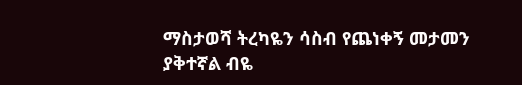ማስታወሻ ትረካዬን ሳስብ የጨነቀኝ መታመን ያቅተኛል ብዬ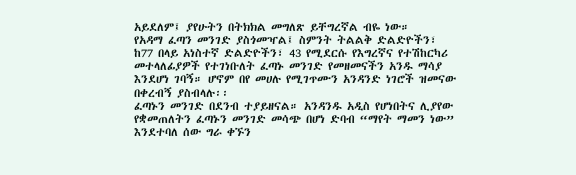አይደለም፤ ያየሁትን በትክክል መግለጽ ይቸግረኛል ብዬ ነው።
የአዳማ ፈጣን መንገድ ያስጎመዣል፤ ስምንት ትልልቅ ድልድዮችን፣ ከ77 በላይ አነስተኛ ድልድዮችን፣ 43 የሚደርሱ የእግረኛና የተሽከርካሪ መተላለፊያዎች የተገነቡለት ፈጣኑ መንገድ የመዘመናችን አንዱ ማሳያ እንደሆነ ገባኝ። ሆኖም በየ መሀሉ የሚገጥሙን አንዳንድ ነገሮች ዝመናው በቀረብኝ ያስብላሉ፡፡
ፈጣኑን መንገድ በደንብ ተያይዘናል። አንዳንዱ አዲስ የሆነበትና ሊያየው የቋመጠለትን ፈጣኑን መንገድ መሳጭ በሆነ ድባብ “ማየት ማመን ነው” እንደተባለ ሰው ግራ ቀኙን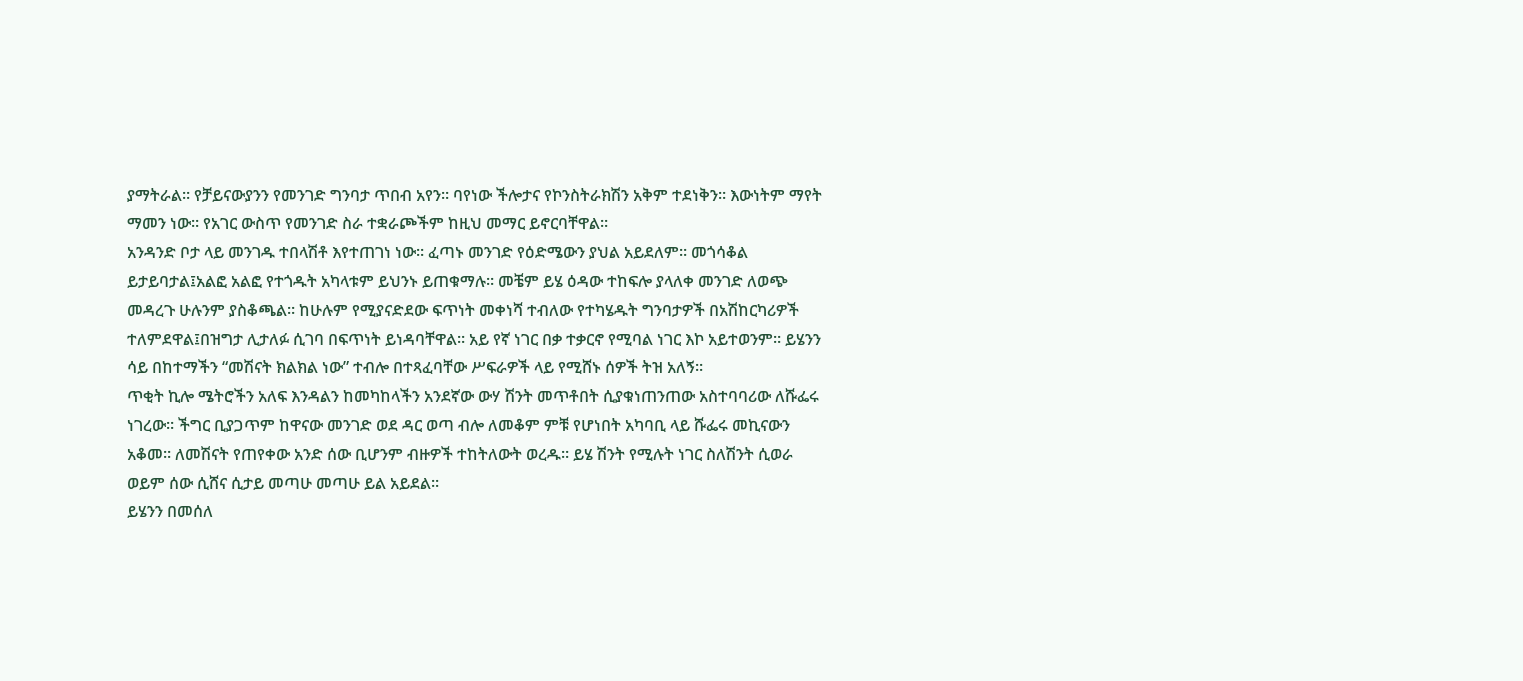ያማትራል። የቻይናውያንን የመንገድ ግንባታ ጥበብ አየን። ባየነው ችሎታና የኮንስትራክሽን አቅም ተደነቅን። እውነትም ማየት ማመን ነው። የአገር ውስጥ የመንገድ ስራ ተቋራጮችም ከዚህ መማር ይኖርባቸዋል።
አንዳንድ ቦታ ላይ መንገዱ ተበላሽቶ እየተጠገነ ነው። ፈጣኑ መንገድ የዕድሜውን ያህል አይደለም። መጎሳቆል ይታይባታል፤አልፎ አልፎ የተጎዱት አካላቱም ይህንኑ ይጠቁማሉ። መቼም ይሄ ዕዳው ተከፍሎ ያላለቀ መንገድ ለወጭ መዳረጉ ሁሉንም ያስቆጫል። ከሁሉም የሚያናድደው ፍጥነት መቀነሻ ተብለው የተካሄዱት ግንባታዎች በአሽከርካሪዎች ተለምደዋል፤በዝግታ ሊታለፉ ሲገባ በፍጥነት ይነዳባቸዋል። አይ የኛ ነገር በቃ ተቃርኖ የሚባል ነገር እኮ አይተወንም። ይሄንን ሳይ በከተማችን “መሽናት ክልክል ነው” ተብሎ በተጻፈባቸው ሥፍራዎች ላይ የሚሸኑ ሰዎች ትዝ አለኝ።
ጥቂት ኪሎ ሜትሮችን አለፍ እንዳልን ከመካከላችን አንደኛው ውሃ ሽንት መጥቶበት ሲያቁነጠንጠው አስተባባሪው ለሹፌሩ ነገረው። ችግር ቢያጋጥም ከዋናው መንገድ ወደ ዳር ወጣ ብሎ ለመቆም ምቹ የሆነበት አካባቢ ላይ ሹፌሩ መኪናውን አቆመ። ለመሽናት የጠየቀው አንድ ሰው ቢሆንም ብዙዎች ተከትለውት ወረዱ። ይሄ ሽንት የሚሉት ነገር ስለሽንት ሲወራ ወይም ሰው ሲሸና ሲታይ መጣሁ መጣሁ ይል አይደል፡፡
ይሄንን በመሰለ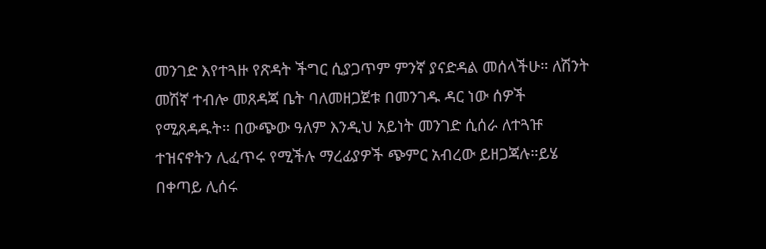መንገድ እየተጓዙ የጽዳት ችግር ሲያጋጥም ምንኛ ያናድዳል መሰላችሁ። ለሽንት መሽኛ ተብሎ መጸዳጃ ቤት ባለመዘጋጀቱ በመንገዱ ዳር ነው ሰዎች የሚጸዳዱት። በውጭው ዓለም እንዲህ አይነት መንገድ ሲሰራ ለተጓዡ ተዝናኖትን ሊፈጥሩ የሚችሉ ማረፊያዎች ጭምር አብረው ይዘጋጃሉ።ይሄ በቀጣይ ሊሰሩ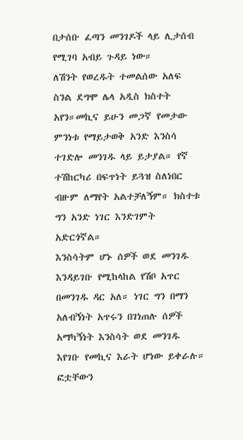በታሰቡ ፈጣን መንገዶች ላይ ሊታሰብ የሚገባ አብይ ጉዳይ ነው።
ለሽንት የወረዱት ተመልሰው አለፍ ስንል ደግሞ ሌላ አዲስ ክስተት አየን።መኪና ይሁን መጋኛ የመታው ምንነቱ የማይታወቅ አንድ እንስሳ ተገድሎ መንገዱ ላይ ይታያል። የኛ ተሽከርካሪ በፍጥነት ይጓዝ ስለነበር ብዙም ለማየት አልተቻለኝም። ክስተቱ ግን አንድ ነገር እንድገምት አድርጎኛል።
እንስሳትም ሆኑ ሰዎች ወደ መንገዱ እንዳይገቡ የሚከላከል የሽቦ አጥር በመንገዱ ዳር አለ። ነገር ግን በማን አለብኝነት አጥሩን በገነጠሉ ሰዎች አማካኝነት እንስሳት ወደ መንገዱ እየገቡ የመኪና እራት ሆነው ይቀራሉ። ፎቷቸውን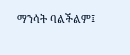ማንሳት ባልችልም፤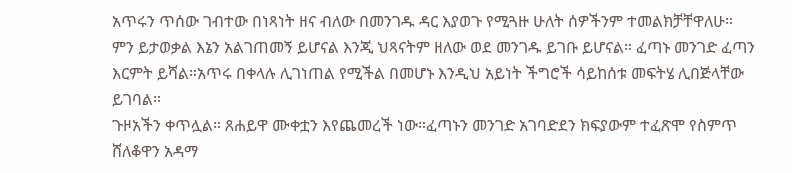አጥሩን ጥሰው ገብተው በነጻነት ዘና ብለው በመንገዱ ዳር እያወጉ የሚጓዙ ሁለት ሰዎችንም ተመልክቻቸዋለሁ። ምን ይታወቃል እኔን አልገጠመኝ ይሆናል እንጂ ህጻናትም ዘለው ወደ መንገዱ ይገቡ ይሆናል። ፈጣኑ መንገድ ፈጣን እርምት ይሻል።አጥሩ በቀላሉ ሊገነጠል የሚችል በመሆኑ እንዲህ አይነት ችግሮች ሳይከሰቱ መፍትሄ ሊበጅላቸው ይገባል።
ጉዞአችን ቀጥሏል። ጸሐይዋ ሙቀቷን እየጨመረች ነው።ፈጣኑን መንገድ አገባድደን ክፍያውም ተፈጽሞ የስምጥ ሸለቆዋን አዳማ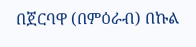በጀርባዋ (በምዕራብ) በኩል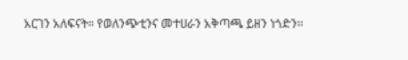አርገን አለፍናት። የወለንጭቲንና መተሀራን አቅጣጫ ይዘን ነጎድን፡፡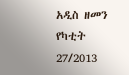አዲስ ዘመን የካቲት 27/2013